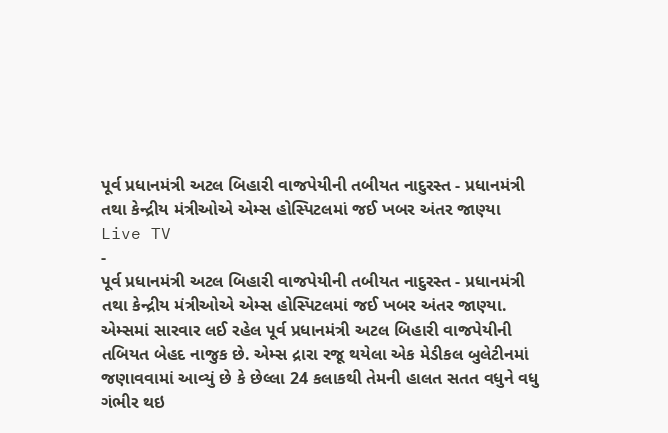પૂર્વ પ્રધાનમંત્રી અટલ બિહારી વાજપેયીની તબીયત નાદુરસ્ત - પ્રધાનમંત્રી તથા કેન્દ્રીય મંત્રીઓએ એમ્સ હોસ્પિટલમાં જઈ ખબર અંતર જાણ્યા
Live TV
-
પૂર્વ પ્રધાનમંત્રી અટલ બિહારી વાજપેયીની તબીયત નાદુરસ્ત - પ્રધાનમંત્રી તથા કેન્દ્રીય મંત્રીઓએ એમ્સ હોસ્પિટલમાં જઈ ખબર અંતર જાણ્યા.
એમ્સમાં સારવાર લઈ રહેલ પૂર્વ પ્રધાનમંત્રી અટલ બિહારી વાજપેયીની તબિયત બેહદ નાજુક છે. એમ્સ દ્રારા રજૂ થયેલા એક મેડીકલ બુલેટીનમાં જણાવવામાં આવ્યું છે કે છેલ્લા 24 કલાકથી તેમની હાલત સતત વધુને વધુ ગંભીર થઇ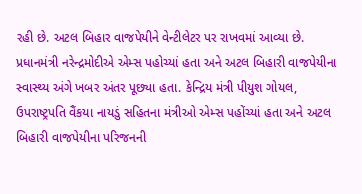રહી છે. અટલ બિહાર વાજપેયીને વેન્ટીલેટર પર રાખવમાં આવ્યા છે. પ્રધાનમંત્રી નરેન્દ્રમોદીએ એમ્સ પહોચ્યાં હતા અને અટલ બિહારી વાજપેયીના સ્વાસ્થ્ય અંગે ખબર અંતર પૂછ્યા હતા. કેન્દ્રિય મંત્રી પીયુશ ગોયલ, ઉપરાષ્ટ્રપતિ વૈંકયા નાયડું સહિતના મંત્રીઓ એમ્સ પહોંચ્યાં હતા અને અટલ બિહારી વાજપેયીના પરિજનની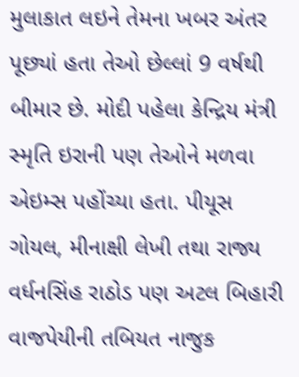મુલાકાત લઇને તેમના ખબર અંતર પૂછ્યાં હતા તેઓ છેલ્લાં 9 વર્ષથી બીમાર છે. મોદી પહેલા કેન્દ્રિય મંત્રી સ્મૃતિ ઇરાની પણ તેઓને મળવા એઇમ્સ પહોંચ્યા હતા. પીયૂસ ગોયલ, મીનાક્ષી લેખી તથા રાજ્ય વર્ધનસિંહ રાઠોડ પણ અટલ બિહારી વાજપેયીની તબિયત નાજુક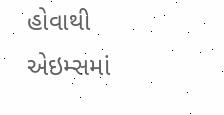હોવાથી એઇમ્સમાં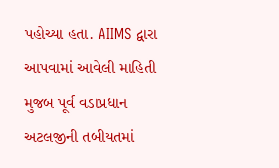પહોચ્યા હતા. AIIMS દ્વારા આપવામાં આવેલી માહિતી મુજબ પૂર્વ વડાપ્રધાન અટલજીની તબીયતમાં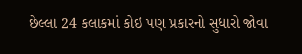છેલ્લા 24 કલાકમાં કોઇ પણ પ્રકારનો સુધારો જોવા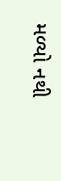મળ્યો નથી